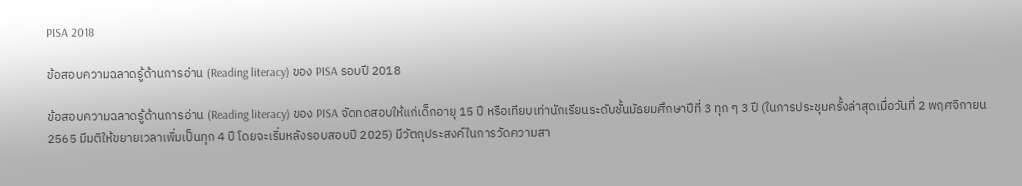PISA 2018

ข้อสอบความฉลาดรู้ด้านการอ่าน (Reading literacy) ของ PISA รอบปี 2018

ข้อสอบความฉลาดรู้ด้านการอ่าน (Reading literacy) ของ PISA จัดทดสอบให้แก่เด็กอายุ 15 ปี หรือเทียบเท่านักเรียนระดับชั้นมัธยมศึกษาปีที่ 3 ทุก ๆ 3 ปี (ในการประชุมครั้งล่าสุดเมื่อวันที่ 2 พฤศจิกายน 2565 มีมติให้ขยายเวลาเพิ่มเป็นทุก 4 ปี โดยจะเริ่มหลังรอบสอบปี 2025) มีวัตถุประสงค์ในการวัดความสา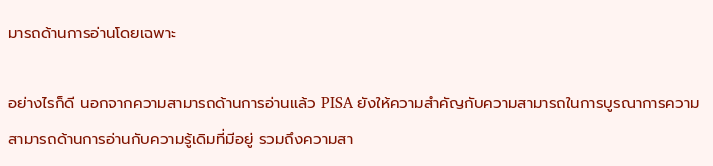มารถด้านการอ่านโดยเฉพาะ

อย่างไรก็ดี นอกจากความสามารถด้านการอ่านแล้ว PISA ยังให้ความสำคัญกับความสามารถในการบูรณาการความสามารถด้านการอ่านกับความรู้เดิมที่มีอยู่ รวมถึงความสา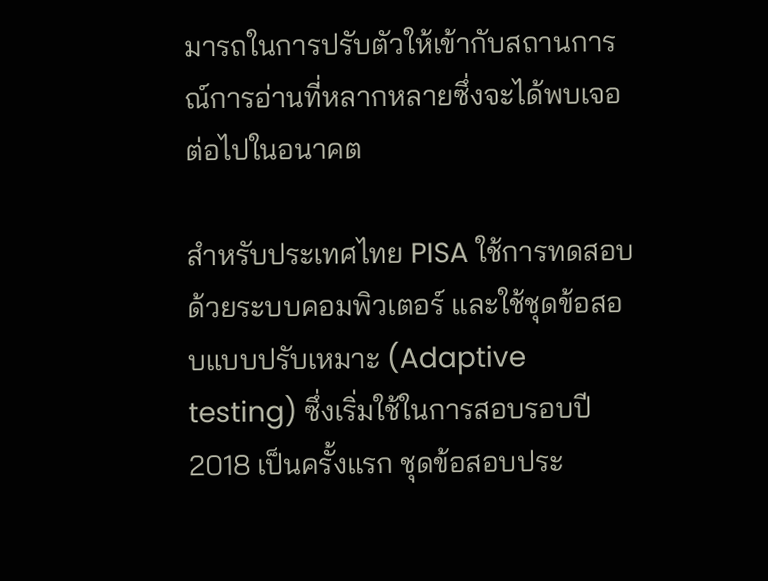มารถในการปรับตัวให้เข้ากับสถานการณ์การอ่านที่หลากหลายซึ่งจะได้พบเจอต่อไปในอนาคต

สำหรับประเทศไทย PISA ใช้การทดสอบด้วยระบบคอมพิวเตอร์ และใช้ชุดข้อสอบแบบปรับเหมาะ (Adaptive testing) ซึ่งเริ่มใช้ในการสอบรอบปี 2018 เป็นครั้งแรก ชุดข้อสอบประ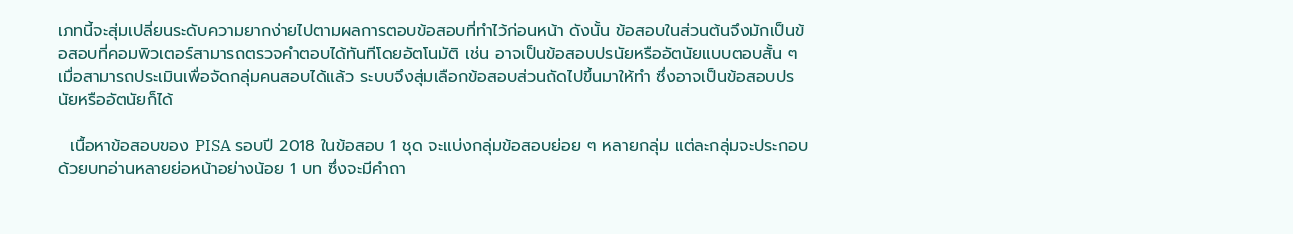เภทนี้จะสุ่มเปลี่ยนระดับความยากง่ายไปตามผลการตอบข้อสอบที่ทำไว้ก่อนหน้า ดังนั้น ข้อสอบในส่วนต้นจึงมักเป็นข้อสอบที่คอมพิวเตอร์สามารถตรวจคำตอบได้ทันทีโดยอัตโนมัติ เช่น อาจเป็นข้อสอบปรนัยหรืออัตนัยแบบตอบสั้น ๆ เมื่อสามารถประเมินเพื่อจัดกลุ่มคนสอบได้แล้ว ระบบจึงสุ่มเลือกข้อสอบส่วนถัดไปขึ้นมาให้ทำ ซึ่งอาจเป็นข้อสอบปรนัยหรืออัตนัยก็ได้

  เนื้อหาข้อสอบของ PISA รอบปี 2018 ในข้อสอบ 1 ชุด จะแบ่งกลุ่มข้อสอบย่อย ๆ หลายกลุ่ม แต่ละกลุ่มจะประกอบด้วยบทอ่านหลายย่อหน้าอย่างน้อย 1 บท ซึ่งจะมีคำถา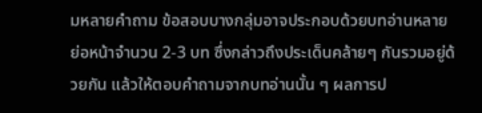มหลายคำถาม ข้อสอบบางกลุ่มอาจประกอบด้วยบทอ่านหลายย่อหน้าจำนวน 2-3 บท ซึ่งกล่าวถึงประเด็นคล้ายๆ กันรวมอยู่ด้วยกัน แล้วให้ตอบคำถามจากบทอ่านนั้น ๆ ผลการป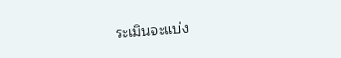ระเมินจะแบ่ง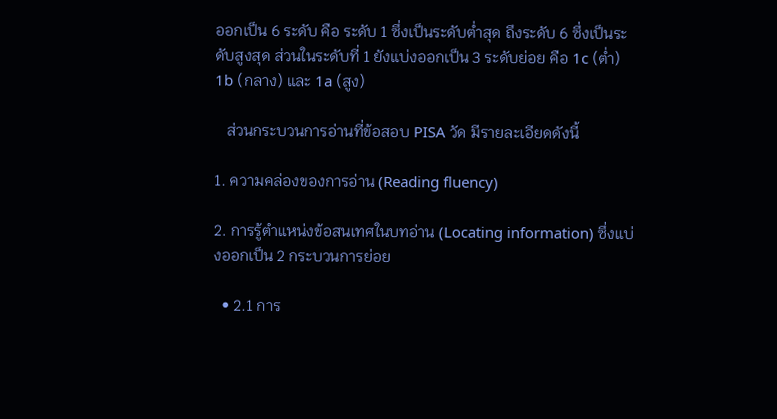ออกเป็น 6 ระดับ คือ ระดับ 1 ซึ่งเป็นระดับต่ำสุด ถึงระดับ 6 ซึ่งเป็นระดับสูงสุด ส่วนในระดับที่ 1 ยังแบ่งออกเป็น 3 ระดับย่อย คือ 1c (ต่ำ) 1b (กลาง) และ 1a (สูง)

   ส่วนกระบวนการอ่านที่ข้อสอบ PISA วัด มีรายละเอียดดังนี้

1. ความคล่องของการอ่าน (Reading fluency)

2. การรู้ตำแหน่งข้อสนเทศในบทอ่าน (Locating information) ซึ่งแบ่งออกเป็น 2 กระบวนการย่อย

  • 2.1 การ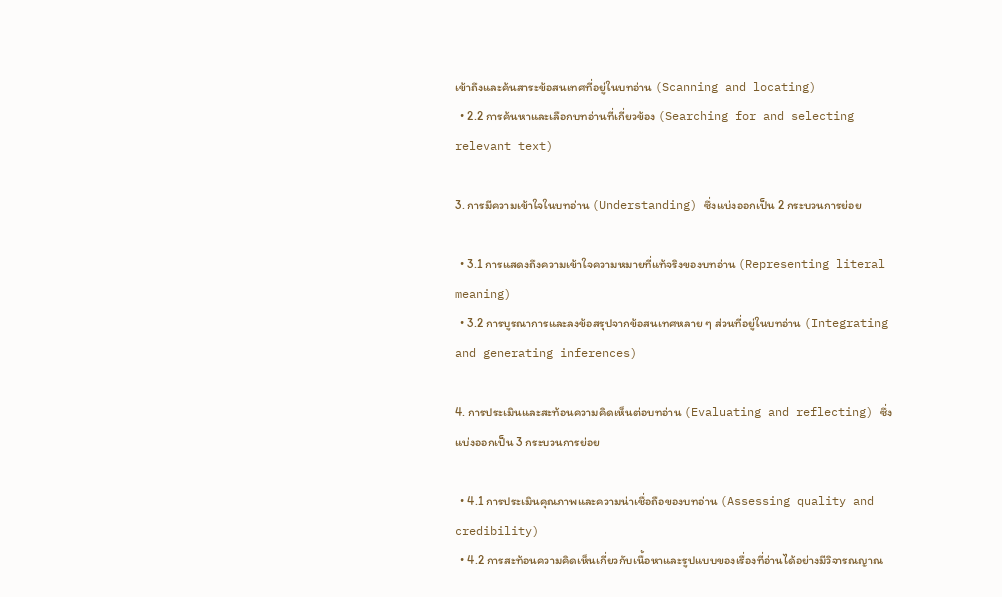เข้าถึงและค้นสาระข้อสนเทศที่อยู่ในบทอ่าน (Scanning and locating)
  • 2.2 การค้นหาและเลือกบทอ่านที่เกี่ยวข้อง (Searching for and selecting relevant text)

3. การมีความเข้าใจในบทอ่าน (Understanding) ซึ่งแบ่งออกเป็น 2 กระบวนการย่อย

  • 3.1 การแสดงถึงความเข้าใจความหมายที่แท้จริงของบทอ่าน (Representing literal meaning)
  • 3.2 การบูรณาการและลงข้อสรุปจากข้อสนเทศหลาย ๆ ส่วนที่อยู่ในบทอ่าน (Integrating and generating inferences)

4. การประเมินและสะท้อนความคิดเห็นต่อบทอ่าน (Evaluating and reflecting) ซึ่งแบ่งออกเป็น 3 กระบวนการย่อย

  • 4.1 การประเมินคุณภาพและความน่าเชื่อถือของบทอ่าน (Assessing quality and credibility)
  • 4.2 การสะท้อนความคิดเห็นเกี่ยวกับเนื้อหาและรูปแบบของเรื่องที่อ่านได้อย่างมีวิจารณญาณ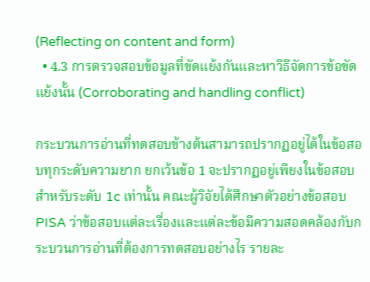(Reflecting on content and form)
  • 4.3 การตรวจสอบข้อมูลที่ขัดแย้งกันและหาวิธีจัดการข้อขัดแย้งนั้น (Corroborating and handling conflict)

กระบวนการอ่านที่ทดสอบข้างต้นสามารถปรากฏอยู่ได้ในข้อสอบทุกระดับความยาก ยกเว้นข้อ 1 จะปรากฏอยู่เพียงในข้อสอบสำหรับระดับ 1c เท่านั้น คณะผู้วิจัยได้ศึกษาตัวอย่างข้อสอบ PISA ว่าข้อสอบแต่ละเรื่องและแต่ละข้อมีความสอดคล้องกับกระบวนการอ่านที่ต้องการทดสอบอย่างไร รายละ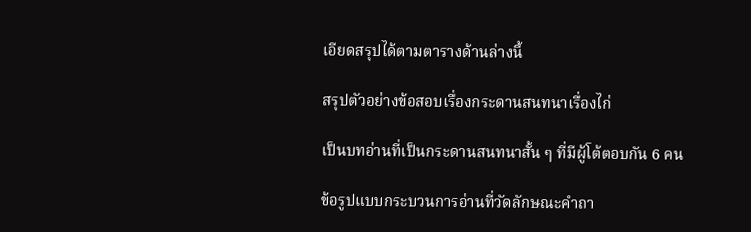เอียดสรุปได้ตามตารางด้านล่างนี้

สรุปตัวอย่างข้อสอบเรื่องกระดานสนทนาเรื่องไก่

เป็นบทอ่านที่เป็นกระดานสนทนาสั้น ๆ ที่มีผู้โต้ตอบกัน 6 คน

ข้อรูปแบบกระบวนการอ่านที่วัดลักษณะคำถา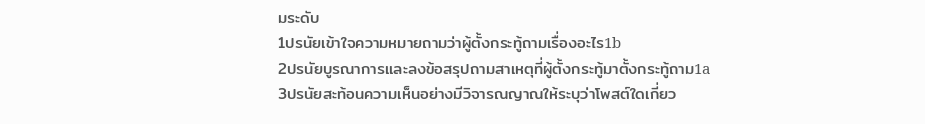มระดับ
1ปรนัยเข้าใจความหมายถามว่าผู้ตั้งกระทู้ถามเรื่องอะไร1b
2ปรนัยบูรณาการและลงข้อสรุปถามสาเหตุที่ผู้ตั้งกระทู้มาตั้งกระทู้ถาม1a
3ปรนัยสะท้อนความเห็นอย่างมีวิจารณญาณให้ระบุว่าโพสต์ใดเกี่ยว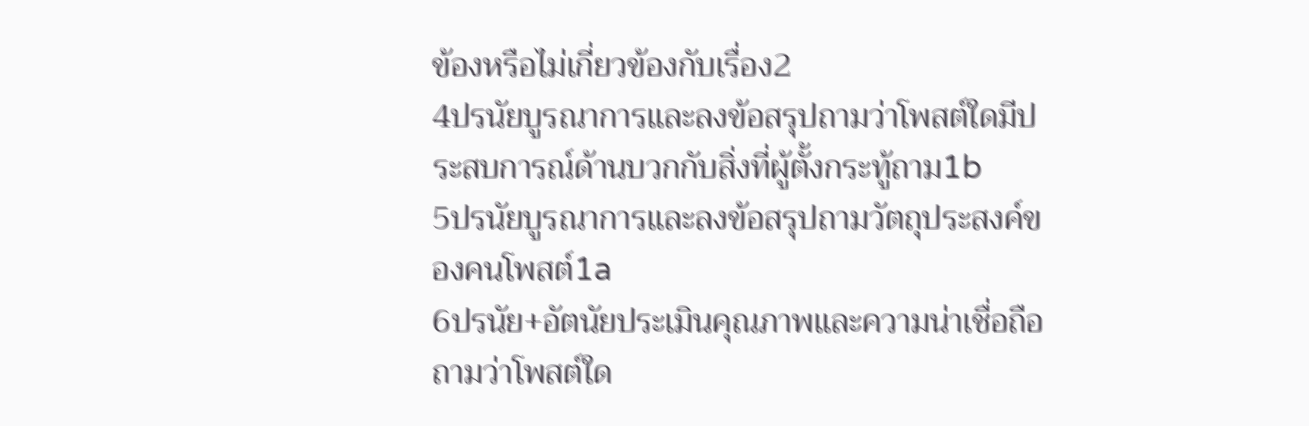ข้องหรือไม่เกี่ยวข้องกับเรื่อง2
4ปรนัยบูรณาการและลงข้อสรุปถามว่าโพสต์ใดมีประสบการณ์ด้านบวกกับสิ่งที่ผู้ตั้งกระทู้ถาม1b
5ปรนัยบูรณาการและลงข้อสรุปถามวัตถุประสงค์ของคนโพสต์1a
6ปรนัย+อัตนัยประเมินคุณภาพและความน่าเชื่อถือถามว่าโพสต์ใด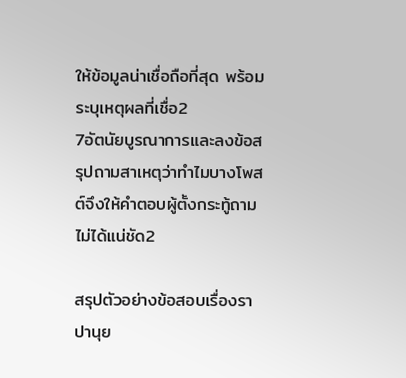ให้ข้อมูลน่าเชื่อถือที่สุด พร้อมระบุเหตุผลที่เชื่อ2
7อัตนัยบูรณาการและลงข้อสรุปถามสาเหตุว่าทำไมบางโพสต์จึงให้คำตอบผู้ตั้งกระทู้ถามไม่ได้แน่ชัด2

สรุปตัวอย่างข้อสอบเรื่องราปานุย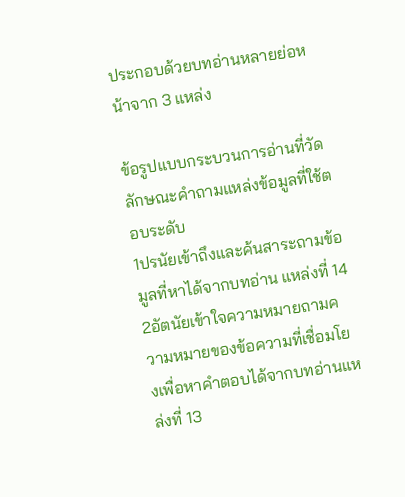ประกอบด้วยบทอ่านหลายย่อหน้าจาก 3 แหล่ง

ข้อรูปแบบกระบวนการอ่านที่วัดลักษณะคำถามแหล่งข้อมูลที่ใช้ตอบระดับ
1ปรนัยเข้าถึงและค้นสาระถามข้อมูลที่หาได้จากบทอ่าน แหล่งที่ 14
2อัตนัยเข้าใจความหมายถามความหมายของข้อความที่เชื่อมโยงเพื่อหาคำตอบได้จากบทอ่านแหล่งที่ 13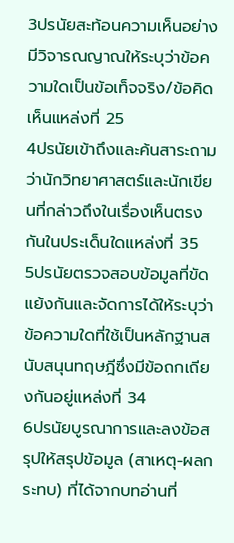3ปรนัยสะท้อนความเห็นอย่างมีวิจารณญาณให้ระบุว่าข้อความใดเป็นข้อเท็จจริง/ข้อคิดเห็นแหล่งที่ 25
4ปรนัยเข้าถึงและค้นสาระถามว่านักวิทยาศาสตร์และนักเขียนที่กล่าวถึงในเรื่องเห็นตรงกันในประเด็นใดแหล่งที่ 35
5ปรนัยตรวจสอบข้อมูลที่ขัดแย้งกันและจัดการได้ให้ระบุว่าข้อความใดที่ใช้เป็นหลักฐานสนับสนุนทฤษฎีซึ่งมีข้อถกเถียงกันอยู่แหล่งที่ 34
6ปรนัยบูรณาการและลงข้อสรุปให้สรุปข้อมูล (สาเหตุ-ผลกระทบ) ที่ได้จากบทอ่านที่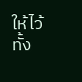ให้ไว้ทั้ง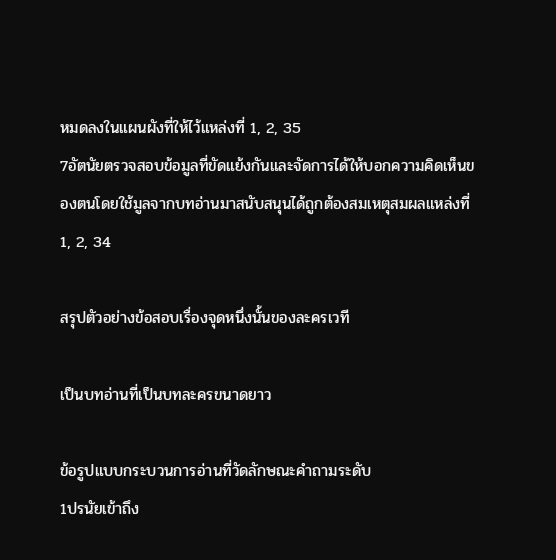หมดลงในแผนผังที่ให้ไว้แหล่งที่ 1, 2, 35
7อัตนัยตรวจสอบข้อมูลที่ขัดแย้งกันและจัดการได้ให้บอกความคิดเห็นของตนโดยใช้มูลจากบทอ่านมาสนับสนุนได้ถูกต้องสมเหตุสมผลแหล่งที่ 1, 2, 34

สรุปตัวอย่างข้อสอบเรื่องจุดหนึ่งนั้นของละครเวที

เป็นบทอ่านที่เป็นบทละครขนาดยาว

ข้อรูปแบบกระบวนการอ่านที่วัดลักษณะคำถามระดับ
1ปรนัยเข้าถึง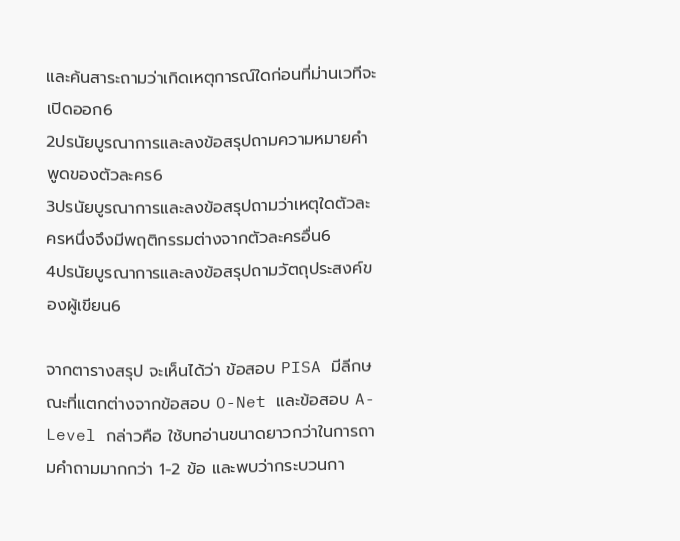และค้นสาระถามว่าเกิดเหตุการณ์ใดก่อนที่ม่านเวทีจะเปิดออก6
2ปรนัยบูรณาการและลงข้อสรุปถามความหมายคำพูดของตัวละคร6
3ปรนัยบูรณาการและลงข้อสรุปถามว่าเหตุใดตัวละครหนึ่งจึงมีพฤติกรรมต่างจากตัวละครอื่น6
4ปรนัยบูรณาการและลงข้อสรุปถามวัตถุประสงค์ของผู้เขียน6

จากตารางสรุป จะเห็นได้ว่า ข้อสอบ PISA มีลีกษณะที่แตกต่างจากข้อสอบ O-Net และข้อสอบ A-Level กล่าวคือ ใช้บทอ่านขนาดยาวกว่าในการถามคำถามมากกว่า 1-2 ข้อ และพบว่ากระบวนกา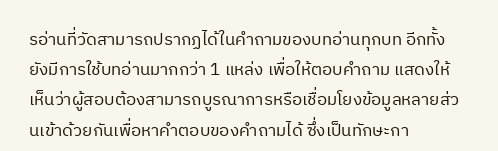รอ่านที่วัดสามารถปรากฏได้ในคำถามของบทอ่านทุกบท อีกทั้งยังมีการใช้บทอ่านมากกว่า 1 แหล่ง เพื่อให้ตอบคำถาม แสดงให้เห็นว่าผู้สอบต้องสามารถบูรณาการหรือเชื่อมโยงข้อมูลหลายส่วนเข้าด้วยกันเพื่อหาคำตอบของคำถามได้ ซึ่งเป็นทักษะกา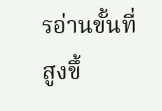รอ่านขั้นที่สูงขึ้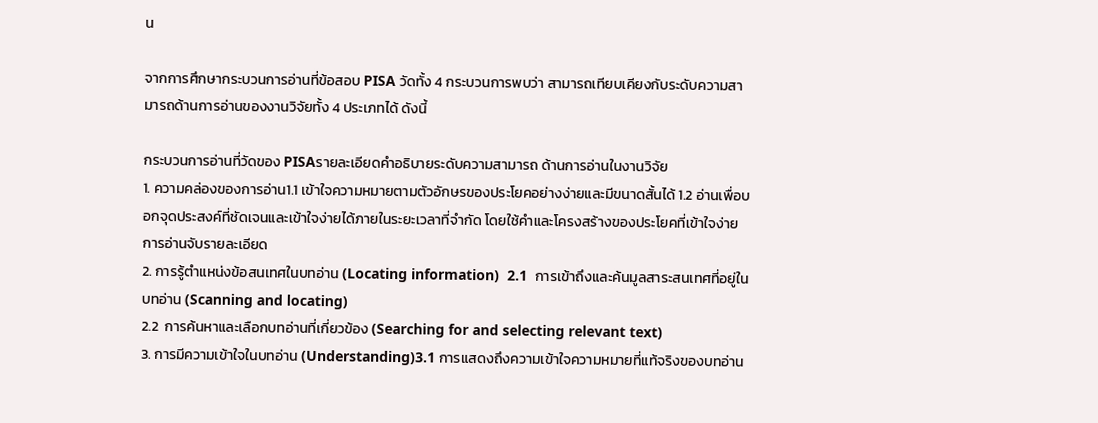น

จากการศึกษากระบวนการอ่านที่ข้อสอบ PISA วัดทั้ง 4 กระบวนการพบว่า สามารถเทียบเคียงกับระดับความสามารถด้านการอ่านของงานวิจัยทั้ง 4 ประเภทได้ ดังนี้

กระบวนการอ่านที่วัดของ PISAรายละเอียดคำอธิบายระดับความสามารถ ด้านการอ่านในงานวิจัย
1. ความคล่องของการอ่าน1.1 เข้าใจความหมายตามตัวอักษรของประโยคอย่างง่ายและมีขนาดสั้นได้ 1.2 อ่านเพื่อบอกจุดประสงค์ที่ชัดเจนและเข้าใจง่ายได้ภายในระยะเวลาที่จำกัด โดยใช้คำและโครงสร้างของประโยคที่เข้าใจง่ายการอ่านจับรายละเอียด
2. การรู้ตำแหน่งข้อสนเทศในบทอ่าน (Locating information)  2.1  การเข้าถึงและค้นมูลสาระสนเทศที่อยู่ในบทอ่าน (Scanning and locating)
2.2  การค้นหาและเลือกบทอ่านที่เกี่ยวข้อง (Searching for and selecting relevant text)
3. การมีความเข้าใจในบทอ่าน (Understanding)3.1 การแสดงถึงความเข้าใจความหมายที่แท้จริงของบทอ่าน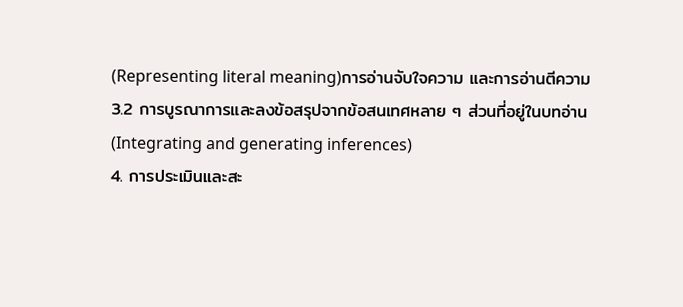(Representing literal meaning)การอ่านจับใจความ และการอ่านตีความ
3.2 การบูรณาการและลงข้อสรุปจากข้อสนเทศหลาย ๆ ส่วนที่อยู่ในบทอ่าน (Integrating and generating inferences)
4. การประเมินและสะ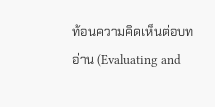ท้อนความคิดเห็นต่อบทอ่าน (Evaluating and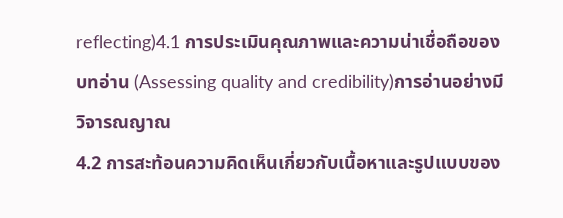reflecting)4.1 การประเมินคุณภาพและความน่าเชื่อถือของบทอ่าน (Assessing quality and credibility)การอ่านอย่างมีวิจารณญาณ
4.2 การสะท้อนความคิดเห็นเกี่ยวกับเนื้อหาและรูปแบบของ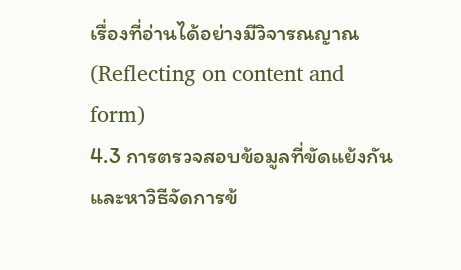เรื่องที่อ่านได้อย่างมีวิจารณญาณ (Reflecting on content and form)
4.3 การตรวจสอบข้อมูลที่ขัดแย้งกันและหาวิธีจัดการข้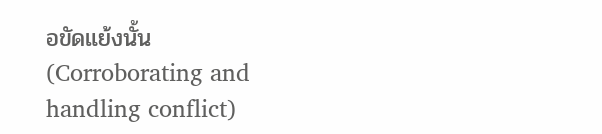อขัดแย้งนั้น (Corroborating and handling conflict)